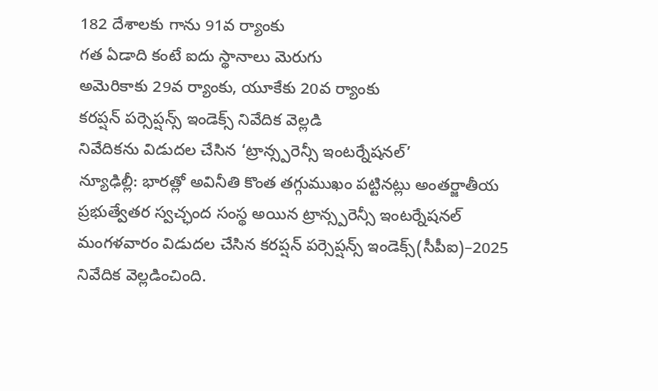182 దేశాలకు గాను 91వ ర్యాంకు
గత ఏడాది కంటే ఐదు స్థానాలు మెరుగు
అమెరికాకు 29వ ర్యాంకు, యూకేకు 20వ ర్యాంకు
కరప్షన్ పర్సెప్షన్స్ ఇండెక్స్ నివేదిక వెల్లడి
నివేదికను విడుదల చేసిన ‘ట్రాన్స్పరెన్సీ ఇంటర్నేషనల్’
న్యూఢిల్లీ: భారత్లో అవినీతి కొంత తగ్గుముఖం పట్టినట్లు అంతర్జాతీయ ప్రభుత్వేతర స్వచ్ఛంద సంస్థ అయిన ట్రాన్స్పరెన్సీ ఇంటర్నేషనల్ మంగళవారం విడుదల చేసిన కరప్షన్ పర్సెప్షన్స్ ఇండెక్స్(సీపీఐ)–2025 నివేదిక వెల్లడించింది.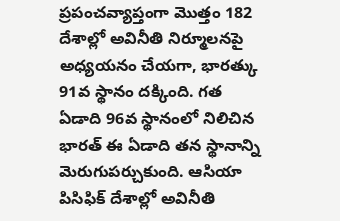ప్రపంచవ్యాప్తంగా మొత్తం 182 దేశాల్లో అవినీతి నిర్మూలనపై అధ్యయనం చేయగా, భారత్కు 91వ స్థానం దక్కింది. గత ఏడాది 96వ స్థానంలో నిలిచిన భారత్ ఈ ఏడాది తన స్థానాన్ని మెరుగుపర్చుకుంది. ఆసియా పిసిఫిక్ దేశాల్లో అవినీతి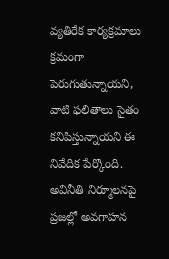వ్యతిరేక కార్యక్రమాలు క్రమంగా పెరుగుతున్నాయని, వాటి ఫలితాలు సైతం కనిపిస్తున్నాయని ఈ నివేదిక పేర్కొంది.
అవినీతి నిర్మూలనపై ప్రజల్లో అవగాహన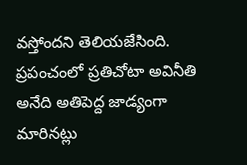వస్తోందని తెలియజేసింది. ప్రపంచంలో ప్రతిచోటా అవినీతి అనేది అతిపెద్ద జాడ్యంగా మారినట్లు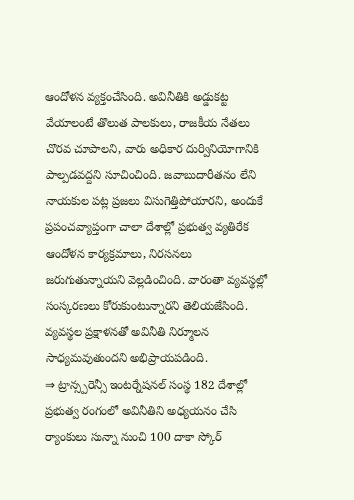ఆందోళన వ్యక్తంచేసింది. అవినీతికి అడ్డుకట్ట వేయాలంటే తొలుత పాలకులు, రాజకీయ నేతలు చొరవ చూపాలని, వారు అధికార దుర్వినియోగానికి పాల్పడవద్దని సూచించింది. జవాబుదారీతనం లేని నాయకుల పట్ల ప్రజలు విసుగెత్తిపోయారని, అందుకే ప్రపంచవ్యాప్తంగా చాలా దేశాల్లో ప్రభుత్వ వ్యతిరేక ఆందోళన కార్యక్రమాలు, నిరసనలు జరుగుతున్నాయని వెల్లడించింది. వారంతా వ్యవస్థల్లో సంస్కరణలు కోరుకుంటున్నారని తెలియజేసింది. వ్యవస్థల ప్రక్షాళనతో అవినీతి నిర్మూలన సాధ్యమవుతుందని అభిప్రాయపడింది.
⇒ ట్రాన్స్పరెన్సీ ఇంటర్నేషనల్ సంస్థ 182 దేశాల్లో ప్రభుత్వ రంగంలో అవినీతిని అధ్యయనం చేసి ర్యాంకులు సున్నా నుంచి 100 దాకా స్కోర్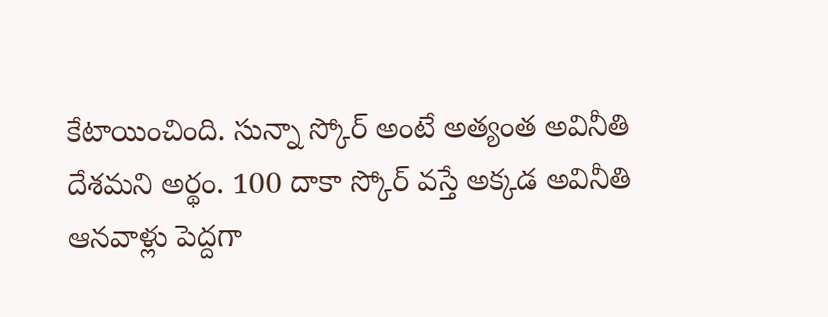కేటాయించింది. సున్నా స్కోర్ అంటే అత్యంత అవినీతి దేశమని అర్థం. 100 దాకా స్కోర్ వస్తే అక్కడ అవినీతి ఆనవాళ్లు పెద్దగా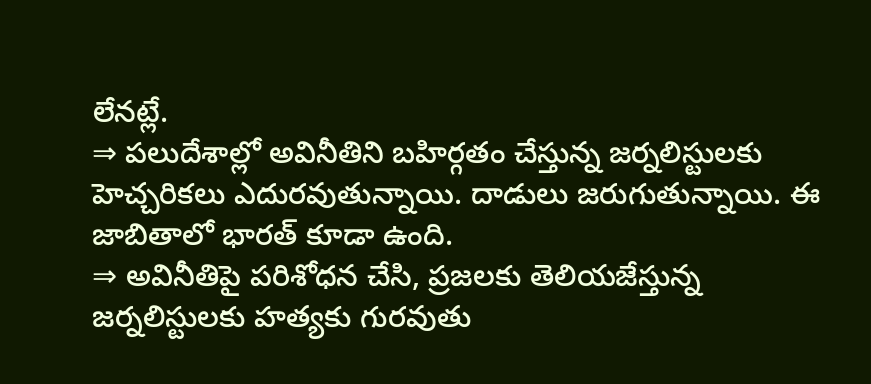లేనట్లే.
⇒ పలుదేశాల్లో అవినీతిని బహిర్గతం చేస్తున్న జర్నలిస్టులకు హెచ్చరికలు ఎదురవుతున్నాయి. దాడులు జరుగుతున్నాయి. ఈ జాబితాలో భారత్ కూడా ఉంది.
⇒ అవినీతిపై పరిశోధన చేసి, ప్రజలకు తెలియజేస్తున్న జర్నలిస్టులకు హత్యకు గురవుతు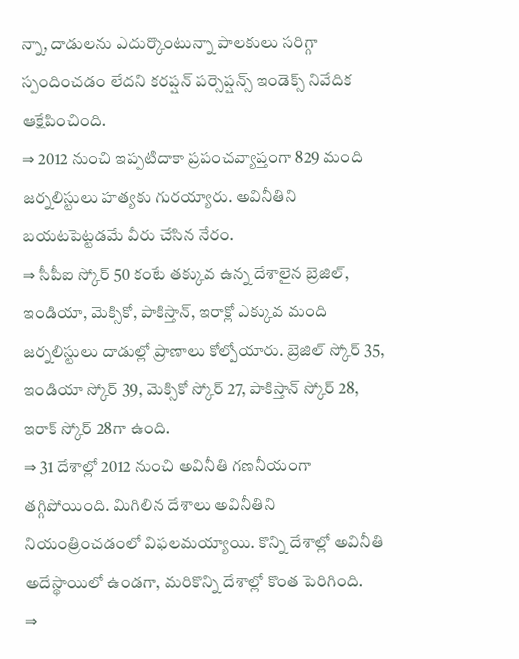న్నా, దాడులను ఎదుర్కొంటున్నా పాలకులు సరిగ్గా స్పందించడం లేదని కరప్షన్ పర్సెప్షన్స్ ఇండెక్స్ నివేదిక ఆక్షేపించింది.
⇒ 2012 నుంచి ఇప్పటిదాకా ప్రపంచవ్యాప్తంగా 829 మంది జర్నలిస్టులు హత్యకు గురయ్యారు. అవినీతిని బయటపెట్టడమే వీరు చేసిన నేరం.
⇒ సీపీఐ స్కోర్ 50 కంటే తక్కువ ఉన్న దేశాలైన బ్రెజిల్, ఇండియా, మెక్సికో, పాకిస్తాన్, ఇరాక్లో ఎక్కువ మంది జర్నలిస్టులు దాడుల్లో ప్రాణాలు కోల్పోయారు. బ్రెజిల్ స్కోర్ 35, ఇండియా స్కోర్ 39, మెక్సికో స్కోర్ 27, పాకిస్తాన్ స్కోర్ 28, ఇరాక్ స్కోర్ 28గా ఉంది.
⇒ 31 దేశాల్లో 2012 నుంచి అవినీతి గణనీయంగా తగ్గిపోయింది. మిగిలిన దేశాలు అవినీతిని నియంత్రించడంలో విఫలమయ్యాయి. కొన్ని దేశాల్లో అవినీతి అదేస్థాయిలో ఉండగా, మరికొన్ని దేశాల్లో కొంత పెరిగింది.
⇒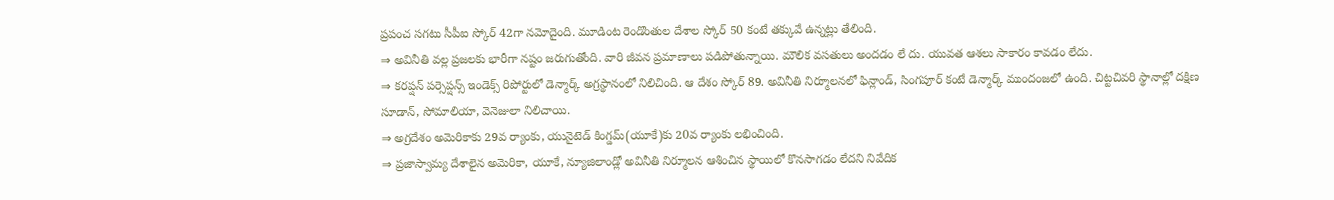ప్రపంచ సగటు సీపీఐ స్కోర్ 42గా నమోదైంది. మూడింట రెండొంతుల దేశాల స్కోర్ 50 కంటే తక్కువే ఉన్నట్లు తేలింది.
⇒ అవినీతి వల్ల ప్రజలకు భారీగా నష్టం జరుగుతోంది. వారి జీవన ప్రమాణాలు పడిపోతున్నాయి. మౌలిక వసతులు అందడం లే దు. యువత ఆశలు సాకారం కావడం లేదు.
⇒ కరప్షన్ పర్సెప్షన్స్ ఇండెక్స్ రిపోర్టులో డెన్మార్క్ అగ్రస్థానంలో నిలిచింది. ఆ దేశం స్కోర్ 89. అవినీతి నిర్మూలనలో ఫిన్లాండ్, సింగపూర్ కంటే డెన్మార్క్ ముందంజలో ఉంది. చిట్టచివరి స్థానాల్లో దక్షిణ సూడాన్, సోమాలియా, వెనెజులా నిలిచాయి.
⇒ అగ్రదేశం అమెరికాకు 29వ ర్యాంకు, యునైటెడ్ కింగ్డమ్(యూకే)కు 20వ ర్యాంకు లభించింది.
⇒ ప్రజాస్వామ్య దేశాలైన అమెరికా, యూకే, న్యూజిలాండ్లో అవినీతి నిర్మూలన ఆశించిన స్థాయిలో కొనసాగడం లేదని నివేదిక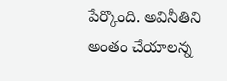పేర్కొంది. అవినీతిని అంతం చేయాలన్న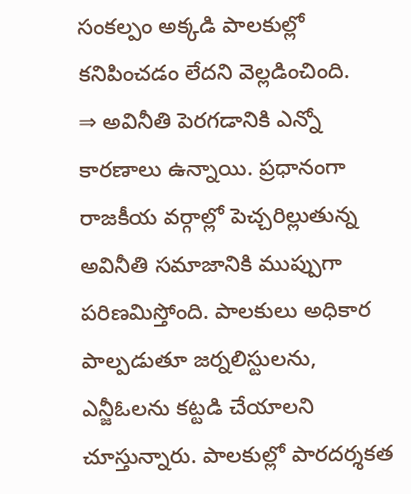సంకల్పం అక్కడి పాలకుల్లో కనిపించడం లేదని వెల్లడించింది.
⇒ అవినీతి పెరగడానికి ఎన్నో కారణాలు ఉన్నాయి. ప్రధానంగా రాజకీయ వర్గాల్లో పెచ్చరిల్లుతున్న అవినీతి సమాజానికి ముప్పుగా పరిణమిస్తోంది. పాలకులు అధికార పాల్పడుతూ జర్నలిస్టులను, ఎన్జీఓలను కట్టడి చేయాలని చూస్తున్నారు. పాలకుల్లో పారదర్శకత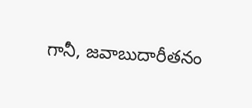గానీ, జవాబుదారీతనం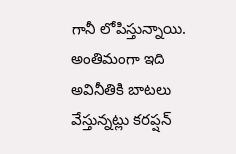గానీ లోపిస్తున్నాయి. అంతిమంగా ఇది అవినీతికి బాటలు వేస్తున్నట్లు కరప్షన్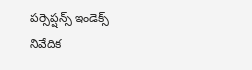పర్సెప్షన్స్ ఇండెక్స్ నివేదిక